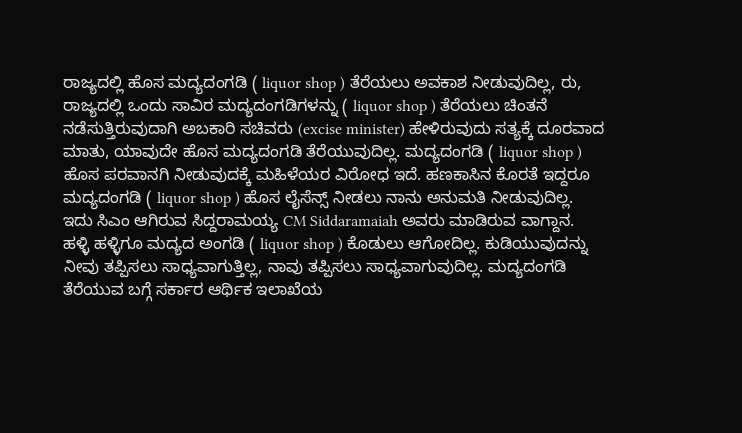ರಾಜ್ಯದಲ್ಲಿ ಹೊಸ ಮದ್ಯದಂಗಡಿ ( liquor shop ) ತೆರೆಯಲು ಅವಕಾಶ ನೀಡುವುದಿಲ್ಲ, ರು, ರಾಜ್ಯದಲ್ಲಿ ಒಂದು ಸಾವಿರ ಮದ್ಯದಂಗಡಿಗಳನ್ನು ( liquor shop ) ತೆರೆಯಲು ಚಿಂತನೆ ನಡೆಸುತ್ತಿರುವುದಾಗಿ ಅಬಕಾರಿ ಸಚಿವರು (excise minister) ಹೇಳಿರುವುದು ಸತ್ಯಕ್ಕೆ ದೂರವಾದ ಮಾತು, ಯಾವುದೇ ಹೊಸ ಮದ್ಯದಂಗಡಿ ತೆರೆಯುವುದಿಲ್ಲ. ಮದ್ಯದಂಗಡಿ ( liquor shop ) ಹೊಸ ಪರವಾನಗಿ ನೀಡುವುದಕ್ಕೆ ಮಹಿಳೆಯರ ವಿರೋಧ ಇದೆ. ಹಣಕಾಸಿನ ಕೊರತೆ ಇದ್ದರೂ ಮದ್ಯದಂಗಡಿ ( liquor shop ) ಹೊಸ ಲೈಸೆನ್ಸ್ ನೀಡಲು ನಾನು ಅನುಮತಿ ನೀಡುವುದಿಲ್ಲ. ಇದು ಸಿಎಂ ಆಗಿರುವ ಸಿದ್ದರಾಮಯ್ಯ CM Siddaramaiah ಅವರು ಮಾಡಿರುವ ವಾಗ್ದಾನ.
ಹಳ್ಳಿ ಹಳ್ಳಿಗೂ ಮದ್ಯದ ಅಂಗಡಿ ( liquor shop ) ಕೊಡುಲು ಆಗೋದಿಲ್ಲ. ಕುಡಿಯುವುದನ್ನು ನೀವು ತಪ್ಪಿಸಲು ಸಾಧ್ಯವಾಗುತ್ತಿಲ್ಲ, ನಾವು ತಪ್ಪಿಸಲು ಸಾಧ್ಯವಾಗುವುದಿಲ್ಲ. ಮದ್ಯದಂಗಡಿ ತೆರೆಯುವ ಬಗ್ಗೆ ಸರ್ಕಾರ ಆರ್ಥಿಕ ಇಲಾಖೆಯ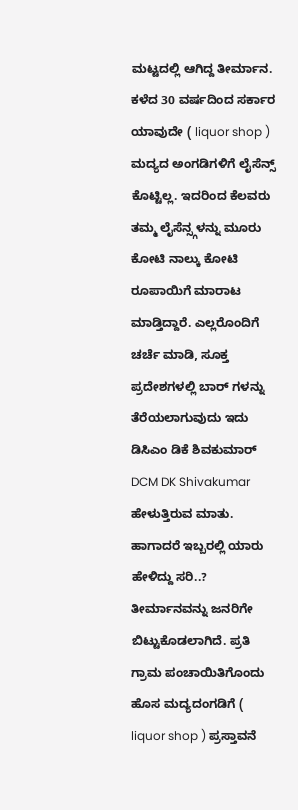ಮಟ್ಟದಲ್ಲಿ ಆಗಿದ್ದ ತೀರ್ಮಾನ. ಕಳೆದ 30 ವರ್ಷದಿಂದ ಸರ್ಕಾರ ಯಾವುದೇ ( liquor shop ) ಮದ್ಯದ ಅಂಗಡಿಗಳಿಗೆ ಲೈಸೆನ್ಸ್ ಕೊಟ್ಟಿಲ್ಲ. ಇದರಿಂದ ಕೆಲವರು ತಮ್ಮ ಲೈಸೆನ್ಸ್ಗಳನ್ನು ಮೂರು ಕೋಟಿ ನಾಲ್ಕು ಕೋಟಿ ರೂಪಾಯಿಗೆ ಮಾರಾಟ ಮಾಡ್ತಿದ್ದಾರೆ. ಎಲ್ಲರೊಂದಿಗೆ ಚರ್ಚೆ ಮಾಡಿ, ಸೂಕ್ತ ಪ್ರದೇಶಗಳಲ್ಲಿ ಬಾರ್ ಗಳನ್ನು ತೆರೆಯಲಾಗುವುದು ಇದು ಡಿಸಿಎಂ ಡಿಕೆ ಶಿವಕುಮಾರ್ DCM DK Shivakumar ಹೇಳುತ್ತಿರುವ ಮಾತು.
ಹಾಗಾದರೆ ಇಬ್ಬರಲ್ಲಿ ಯಾರು ಹೇಳಿದ್ದು ಸರಿ..? ತೀರ್ಮಾನವನ್ನು ಜನರಿಗೇ ಬಿಟ್ಟುಕೊಡಲಾಗಿದೆ. ಪ್ರತಿ ಗ್ರಾಮ ಪಂಚಾಯಿತಿಗೊಂದು ಹೊಸ ಮದ್ಯದಂಗಡಿಗೆ ( liquor shop ) ಪ್ರಸ್ತಾವನೆ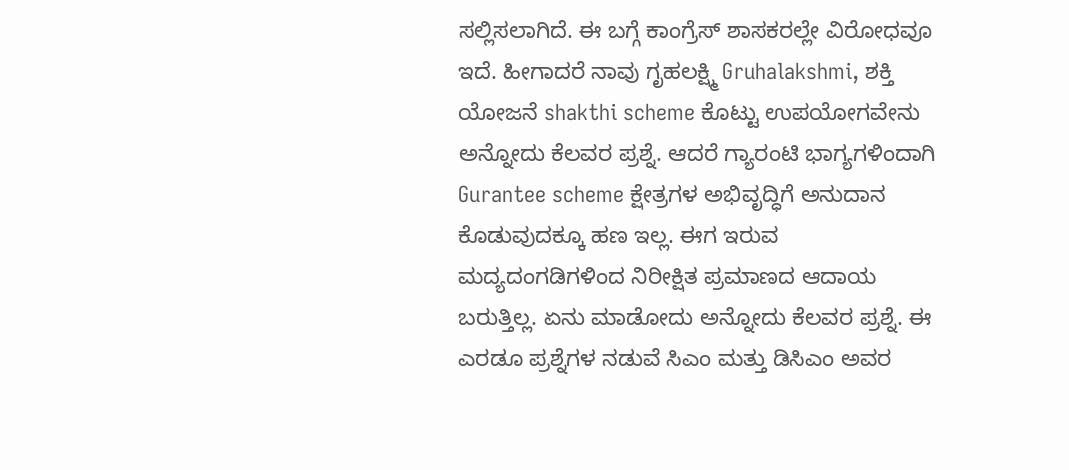ಸಲ್ಲಿಸಲಾಗಿದೆ. ಈ ಬಗ್ಗೆ ಕಾಂಗ್ರೆಸ್ ಶಾಸಕರಲ್ಲೇ ವಿರೋಧವೂ ಇದೆ. ಹೀಗಾದರೆ ನಾವು ಗೃಹಲಕ್ಷ್ಮಿ Gruhalakshmi, ಶಕ್ತಿ ಯೋಜನೆ shakthi scheme ಕೊಟ್ಟು ಉಪಯೋಗವೇನು ಅನ್ನೋದು ಕೆಲವರ ಪ್ರಶ್ನೆ. ಆದರೆ ಗ್ಯಾರಂಟಿ ಭಾಗ್ಯಗಳಿಂದಾಗಿ Gurantee scheme ಕ್ಷೇತ್ರಗಳ ಅಭಿವೃದ್ಧಿಗೆ ಅನುದಾನ ಕೊಡುವುದಕ್ಕೂ ಹಣ ಇಲ್ಲ. ಈಗ ಇರುವ ಮದ್ಯದಂಗಡಿಗಳಿಂದ ನಿರೀಕ್ಷಿತ ಪ್ರಮಾಣದ ಆದಾಯ ಬರುತ್ತಿಲ್ಲ. ಏನು ಮಾಡೋದು ಅನ್ನೋದು ಕೆಲವರ ಪ್ರಶ್ನೆ. ಈ ಎರಡೂ ಪ್ರಶ್ನೆಗಳ ನಡುವೆ ಸಿಎಂ ಮತ್ತು ಡಿಸಿಎಂ ಅವರ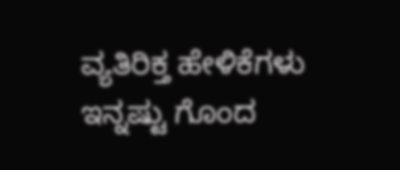ವ್ಯತಿರಿಕ್ತ ಹೇಳಿಕೆಗಳು ಇನ್ನಷ್ಟು ಗೊಂದ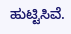ಹುಟ್ಟಿಸಿವೆ.